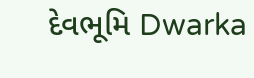દેવભૂમિ Dwarka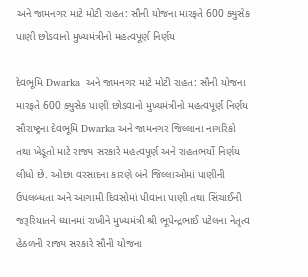અને જામનગર માટે મોટી રાહત: સૌની યોજના મારફતે 600 ક્યુસેક પાણી છોડવાનો મુખ્યમંત્રીનો મહત્વપૂર્ણ નિર્ણય

દેવભૂમિ Dwarka  અને જામનગર માટે મોટી રાહત: સૌની યોજના મારફતે 600 ક્યુસેક પાણી છોડવાનો મુખ્યમંત્રીનો મહત્વપૂર્ણ નિર્ણય સૌરાષ્ટ્રના દેવભૂમિ Dwarka અને જામનગર જિલ્લાના નાગરિકો તથા ખેડૂતો માટે રાજ્ય સરકારે મહત્વપૂર્ણ અને રાહતભર્યો નિર્ણય લીધો છે. ઓછા વરસાદના કારણે બંને જિલ્લાઓમાં પાણીની ઉપલબ્ધતા અને આગામી દિવસોમાં પીવાના પાણી તથા સિંચાઈની જરૂરિયાતને ધ્યાનમાં રાખીને મુખ્યમંત્રી શ્રી ભૂપેન્દ્રભાઈ પટેલના નેતૃત્વ હેઠળની રાજ્ય સરકારે સૌની યોજના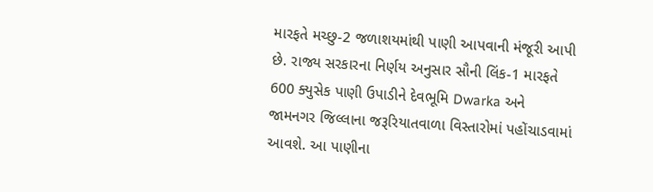મારફતે મચ્છુ-2 જળાશયમાંથી પાણી આપવાની મંજૂરી આપી છે. રાજ્ય સરકારના નિર્ણય અનુસાર સૌની લિંક-1 મારફતે 600 ક્યુસેક પાણી ઉપાડીને દેવભૂમિ Dwarka અને જામનગર જિલ્લાના જરૂરિયાતવાળા વિસ્તારોમાં પહોંચાડવામાં આવશે. આ પાણીના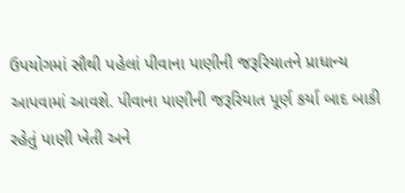ઉપયોગમાં સૌથી પહેલાં પીવાના પાણીની જરૂરિયાતને પ્રાધાન્ય આપવામાં આવશે. પીવાના પાણીની જરૂરિયાત પૂર્ણ કર્યા બાદ બાકી રહેતું પાણી ખેતી અને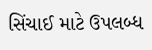સિંચાઈ માટે ઉપલબ્ધ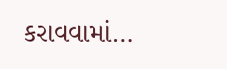કરાવવામાં…